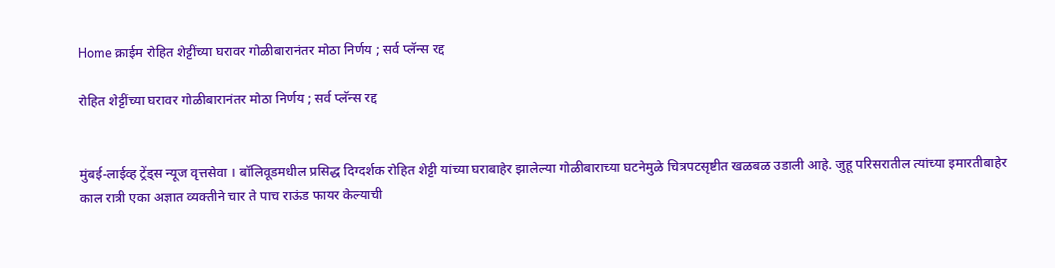Home क्राईम रोहित शेट्टींच्या घरावर गोळीबारानंतर मोठा निर्णय ; सर्व प्लॅन्स रद्द

रोहित शेट्टींच्या घरावर गोळीबारानंतर मोठा निर्णय ; सर्व प्लॅन्स रद्द


मुंबई-लाईव्ह ट्रेंड्स न्यूज वृत्तसेवा । बॉलिवूडमधील प्रसिद्ध दिग्दर्शक रोहित शेट्टी यांच्या घराबाहेर झालेल्या गोळीबाराच्या घटनेमुळे चित्रपटसृष्टीत खळबळ उडाली आहे. जुहू परिसरातील त्यांच्या इमारतीबाहेर काल रात्री एका अज्ञात व्यक्तीने चार ते पाच राऊंड फायर केल्याची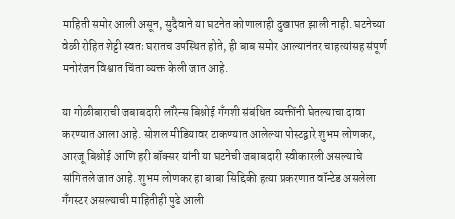माहिती समोर आली असून, सुदैवाने या घटनेत कोणालाही दुखापत झाली नाही. घटनेच्या वेळी रोहित शेट्टी स्वतः घरातच उपस्थित होते, ही बाब समोर आल्यानंतर चाहत्यांसह संपूर्ण मनोरंजन विश्वात चिंता व्यक्त केली जात आहे.

या गोळीबाराची जबाबदारी लॉरेन्स बिश्नोई गँगशी संबंधित व्यक्तींनी घेतल्याचा दावा करण्यात आला आहे. सोशल मीडियावर टाकण्यात आलेल्या पोस्टद्वारे शुभम लोणकर, आरजू बिश्नोई आणि हरी बॉक्सर यांनी या घटनेची जबाबदारी स्वीकारली असल्याचे सांगितले जात आहे. शुभम लोणकर हा बाबा सिद्दिकी हत्या प्रकरणात वॉन्टेड असलेला गँगस्टर असल्याची माहितीही पुढे आली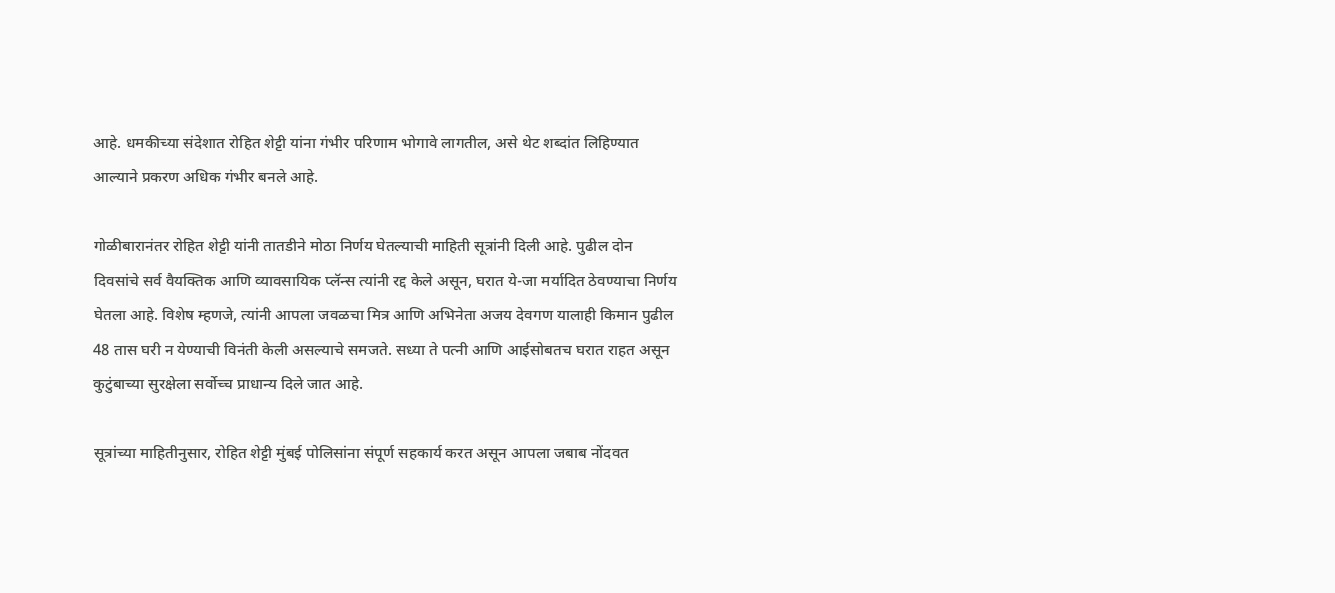आहे. धमकीच्या संदेशात रोहित शेट्टी यांना गंभीर परिणाम भोगावे लागतील, असे थेट शब्दांत लिहिण्यात आल्याने प्रकरण अधिक गंभीर बनले आहे.

गोळीबारानंतर रोहित शेट्टी यांनी तातडीने मोठा निर्णय घेतल्याची माहिती सूत्रांनी दिली आहे. पुढील दोन दिवसांचे सर्व वैयक्तिक आणि व्यावसायिक प्लॅन्स त्यांनी रद्द केले असून, घरात ये-जा मर्यादित ठेवण्याचा निर्णय घेतला आहे. विशेष म्हणजे, त्यांनी आपला जवळचा मित्र आणि अभिनेता अजय देवगण यालाही किमान पुढील 48 तास घरी न येण्याची विनंती केली असल्याचे समजते. सध्या ते पत्नी आणि आईसोबतच घरात राहत असून कुटुंबाच्या सुरक्षेला सर्वोच्च प्राधान्य दिले जात आहे.

सूत्रांच्या माहितीनुसार, रोहित शेट्टी मुंबई पोलिसांना संपूर्ण सहकार्य करत असून आपला जबाब नोंदवत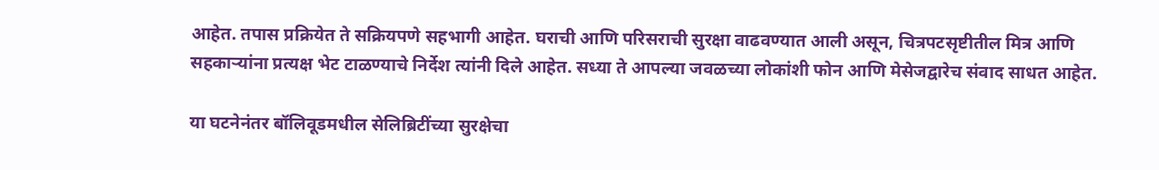आहेत. तपास प्रक्रियेत ते सक्रियपणे सहभागी आहेत. घराची आणि परिसराची सुरक्षा वाढवण्यात आली असून, चित्रपटसृष्टीतील मित्र आणि सहकाऱ्यांना प्रत्यक्ष भेट टाळण्याचे निर्देश त्यांनी दिले आहेत. सध्या ते आपल्या जवळच्या लोकांशी फोन आणि मेसेजद्वारेच संवाद साधत आहेत.

या घटनेनंतर बॉलिवूडमधील सेलिब्रिटींच्या सुरक्षेचा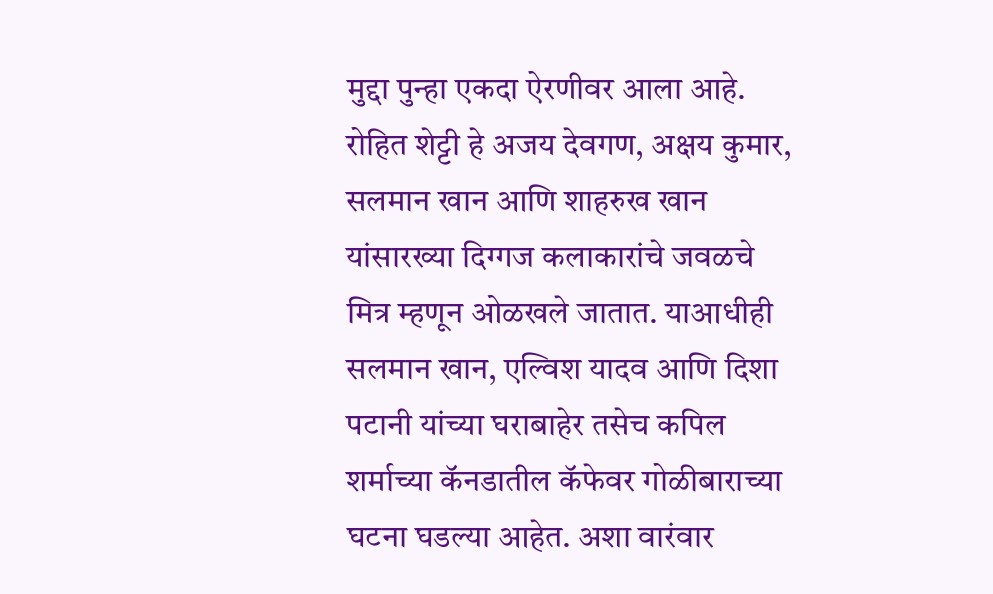मुद्दा पुन्हा एकदा ऐरणीवर आला आहे. रोहित शेट्टी हे अजय देवगण, अक्षय कुमार, सलमान खान आणि शाहरुख खान यांसारख्या दिग्गज कलाकारांचे जवळचे मित्र म्हणून ओळखले जातात. याआधीही सलमान खान, एल्विश यादव आणि दिशा पटानी यांच्या घराबाहेर तसेच कपिल शर्माच्या कॅनडातील कॅफेवर गोळीबाराच्या घटना घडल्या आहेत. अशा वारंवार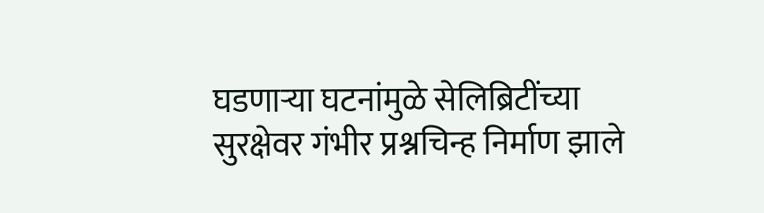घडणाऱ्या घटनांमुळे सेलिब्रिटींच्या सुरक्षेवर गंभीर प्रश्नचिन्ह निर्माण झाले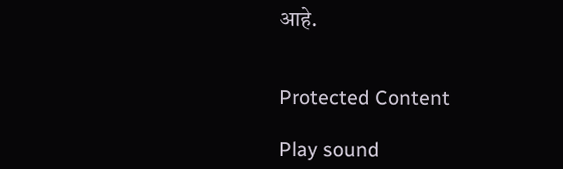आहे.


Protected Content

Play sound